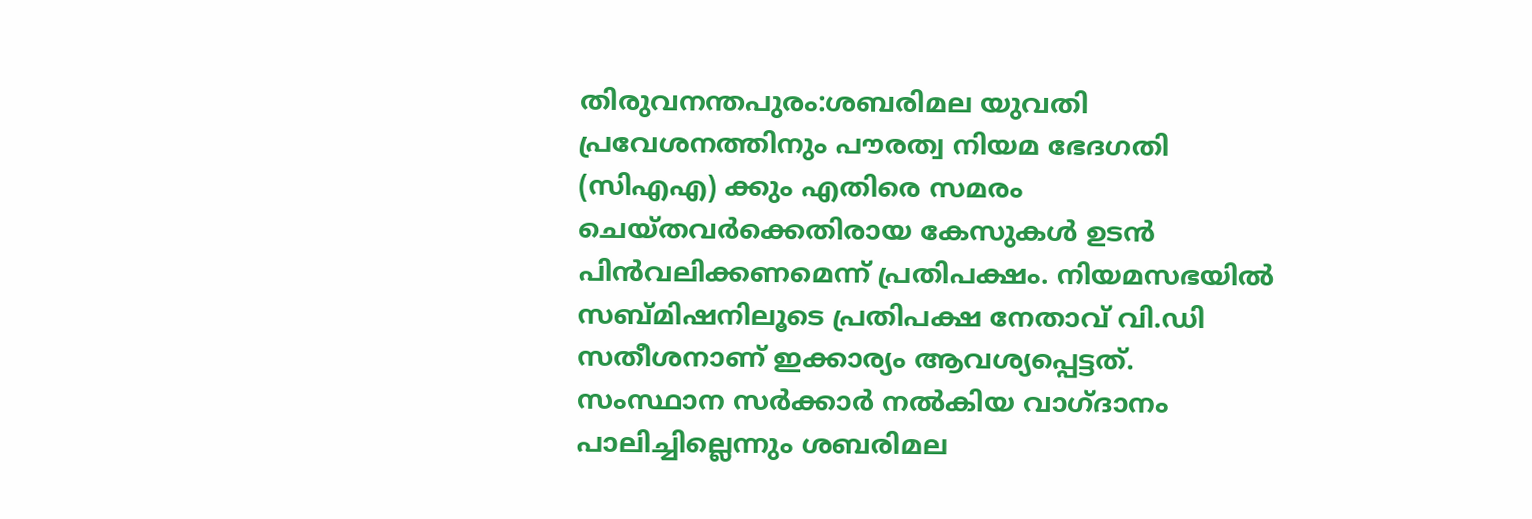തിരുവനന്തപുരം:ശബരിമല യുവതി പ്രവേശനത്തിനും പൗരത്വ നിയമ ഭേദഗതി (സിഎഎ) ക്കും എതിരെ സമരം ചെയ്തവർക്കെതിരായ കേസുകൾ ഉടൻ പിൻവലിക്കണമെന്ന് പ്രതിപക്ഷം. നിയമസഭയിൽ സബ്മിഷനിലൂടെ പ്രതിപക്ഷ നേതാവ് വി.ഡി സതീശനാണ് ഇക്കാര്യം ആവശ്യപ്പെട്ടത്. സംസ്ഥാന സർക്കാർ നൽകിയ വാഗ്ദാനം പാലിച്ചില്ലെന്നും ശബരിമല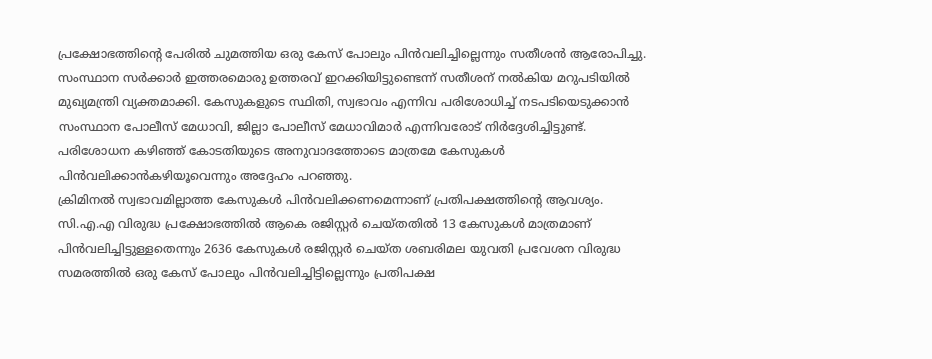പ്രക്ഷോഭത്തിന്റെ പേരിൽ ചുമത്തിയ ഒരു കേസ് പോലും പിൻവലിച്ചില്ലെന്നും സതീശൻ ആരോപിച്ചു.
സംസ്ഥാന സർക്കാർ ഇത്തരമൊരു ഉത്തരവ് ഇറക്കിയിട്ടുണ്ടെന്ന് സതീശന് നൽകിയ മറുപടിയിൽ മുഖ്യമന്ത്രി വ്യക്തമാക്കി. കേസുകളുടെ സ്ഥിതി, സ്വഭാവം എന്നിവ പരിശോധിച്ച് നടപടിയെടുക്കാൻ സംസ്ഥാന പോലീസ് മേധാവി, ജില്ലാ പോലീസ് മേധാവിമാർ എന്നിവരോട് നിർദ്ദേശിച്ചിട്ടുണ്ട്. പരിശോധന കഴിഞ്ഞ് കോടതിയുടെ അനുവാദത്തോടെ മാത്രമേ കേസുകൾ പിൻവലിക്കാൻകഴിയൂവെന്നും അദ്ദേഹം പറഞ്ഞു.
ക്രിമിനൽ സ്വഭാവമില്ലാത്ത കേസുകൾ പിൻവലിക്കണമെന്നാണ് പ്രതിപക്ഷത്തിന്റെ ആവശ്യം. സി.എ.എ വിരുദ്ധ പ്രക്ഷോഭത്തിൽ ആകെ രജിസ്റ്റർ ചെയ്തതിൽ 13 കേസുകൾ മാത്രമാണ് പിൻവലിച്ചിട്ടുള്ളതെന്നും 2636 കേസുകൾ രജിസ്റ്റർ ചെയ്ത ശബരിമല യുവതി പ്രവേശന വിരുദ്ധ സമരത്തിൽ ഒരു കേസ് പോലും പിൻവലിച്ചിട്ടില്ലെന്നും പ്രതിപക്ഷ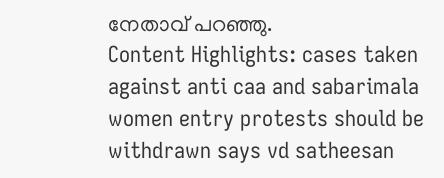നേതാവ് പറഞ്ഞു.
Content Highlights: cases taken against anti caa and sabarimala women entry protests should be withdrawn says vd satheesan